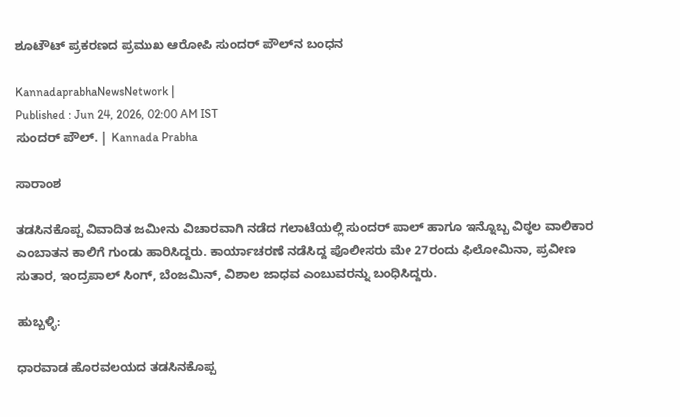ಶೂಟೌಟ್‌ ಪ್ರಕರಣದ ಪ್ರಮುಖ ಆರೋಪಿ ಸುಂದರ್ ಪೌಲ್‌ನ ಬಂಧನ

KannadaprabhaNewsNetwork |
Published : Jun 24, 2026, 02:00 AM IST
ಸುಂದರ್‌ ಪೌಲ್‌. | Kannada Prabha

ಸಾರಾಂಶ

ತಡಸಿನಕೊಪ್ಪ ವಿವಾದಿತ ಜಮೀನು ವಿಚಾರವಾಗಿ ನಡೆದ ಗಲಾಟೆಯಲ್ಲಿ ಸುಂದರ್ ಪಾಲ್ ಹಾಗೂ ಇನ್ನೊಬ್ಬ ವಿಠ್ಠಲ ವಾಲಿಕಾರ ಎಂಬಾತನ ಕಾಲಿಗೆ ಗುಂಡು ಹಾರಿಸಿದ್ದರು. ಕಾರ್ಯಾಚರಣೆ ನಡೆಸಿದ್ದ ಪೊಲೀಸರು ಮೇ 27ರಂದು ಫಿಲೋಮಿನಾ, ಪ್ರವೀಣ ಸುತಾರ, ಇಂದ್ರಪಾಲ್ ಸಿಂಗ್, ಬೆಂಜಮಿನ್, ವಿಶಾಲ ಜಾಧವ ಎಂಬುವರನ್ನು ಬಂಧಿಸಿದ್ದರು.

ಹುಬ್ಬಳ್ಳಿ:

ಧಾರವಾಡ ಹೊರವಲಯದ ತಡಸಿನಕೊಪ್ಪ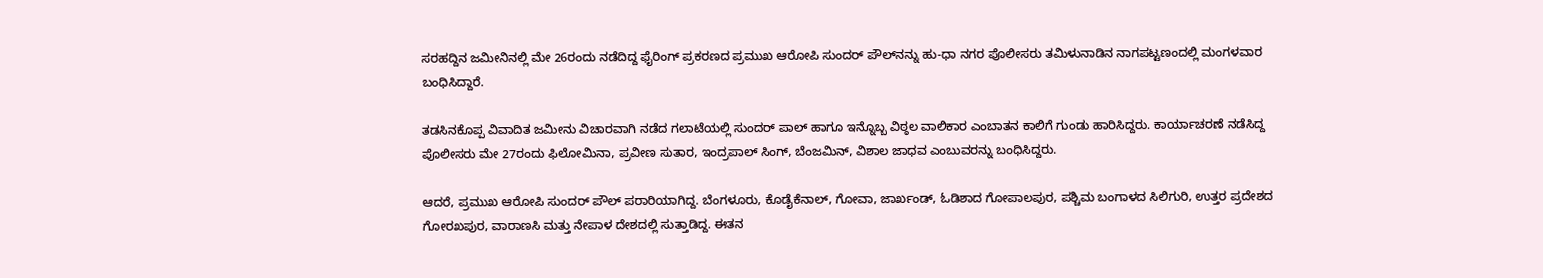ಸರಹದ್ದಿನ ಜಮೀನಿನಲ್ಲಿ ಮೇ 26ರಂದು ನಡೆದಿದ್ದ ಫೈರಿಂಗ್ ಪ್ರಕರಣದ ಪ್ರಮುಖ ಆರೋಪಿ ಸುಂದರ್ ಪೌಲ್‌ನನ್ನು ಹು-ಧಾ ನಗರ ಪೊಲೀಸರು ತಮಿಳುನಾಡಿನ ನಾಗಪಟ್ಟಣಂದಲ್ಲಿ ಮಂಗಳವಾರ ಬಂಧಿಸಿದ್ದಾರೆ.

ತಡಸಿನಕೊಪ್ಪ ವಿವಾದಿತ ಜಮೀನು ವಿಚಾರವಾಗಿ ನಡೆದ ಗಲಾಟೆಯಲ್ಲಿ ಸುಂದರ್ ಪಾಲ್ ಹಾಗೂ ಇನ್ನೊಬ್ಬ ವಿಠ್ಠಲ ವಾಲಿಕಾರ ಎಂಬಾತನ ಕಾಲಿಗೆ ಗುಂಡು ಹಾರಿಸಿದ್ದರು. ಕಾರ್ಯಾಚರಣೆ ನಡೆಸಿದ್ದ ಪೊಲೀಸರು ಮೇ 27ರಂದು ಫಿಲೋಮಿನಾ, ಪ್ರವೀಣ ಸುತಾರ, ಇಂದ್ರಪಾಲ್ ಸಿಂಗ್, ಬೆಂಜಮಿನ್, ವಿಶಾಲ ಜಾಧವ ಎಂಬುವರನ್ನು ಬಂಧಿಸಿದ್ದರು.

ಆದರೆ, ಪ್ರಮುಖ ಆರೋಪಿ ಸುಂದರ್ ಪೌಲ್ ಪರಾರಿಯಾಗಿದ್ದ. ಬೆಂಗಳೂರು, ಕೊಡೈಕೆನಾಲ್, ಗೋವಾ, ಜಾರ್ಖಂಡ್, ಓಡಿಶಾದ ಗೋಪಾಲಪುರ, ಪಶ್ಚಿಮ ಬಂಗಾಳದ ಸಿಲಿಗುರಿ, ಉತ್ತರ ಪ್ರದೇಶದ ಗೋರಖಪುರ, ವಾರಾಣಸಿ ಮತ್ತು ನೇಪಾಳ ದೇಶದಲ್ಲಿ ಸುತ್ತಾಡಿದ್ದ. ಈತನ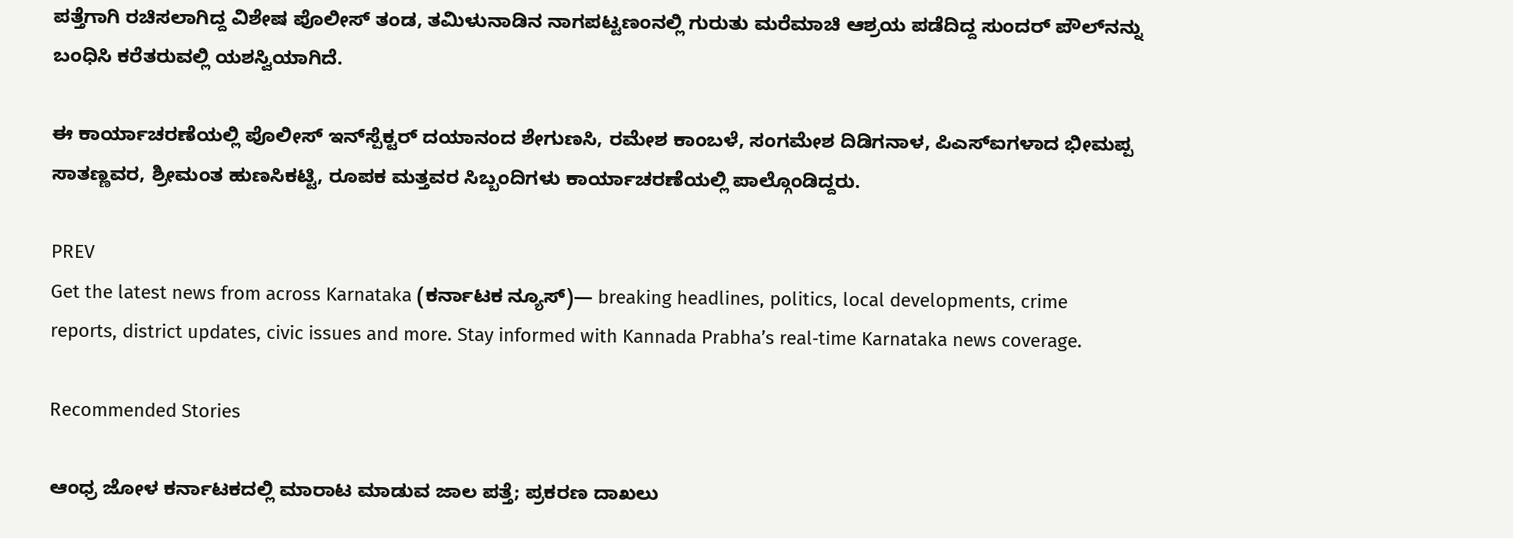ಪತ್ತೆಗಾಗಿ ರಚಿಸಲಾಗಿದ್ದ ವಿಶೇಷ ಪೊಲೀಸ್ ತಂಡ, ತಮಿಳುನಾಡಿನ ನಾಗಪಟ್ಟಣಂನಲ್ಲಿ ಗುರುತು ಮರೆಮಾಚಿ ಆಶ್ರಯ ಪಡೆದಿದ್ದ ಸುಂದರ್ ಪೌಲ್‌ನನ್ನು ಬಂಧಿಸಿ ಕರೆತರುವಲ್ಲಿ ಯಶಸ್ವಿಯಾಗಿದೆ.

ಈ ಕಾರ್ಯಾಚರಣೆಯಲ್ಲಿ ಪೊಲೀಸ್‌ ಇನ್‌ಸ್ಪೆಕ್ಟರ್‌ ದಯಾನಂದ ಶೇಗುಣಸಿ, ರಮೇಶ ಕಾಂಬಳೆ, ಸಂಗಮೇಶ ದಿಡಿಗನಾಳ, ಪಿಎಸ್‌ಐಗಳಾದ ಭೀಮಪ್ಪ ಸಾತಣ್ಣವರ, ಶ್ರೀಮಂತ ಹುಣಸಿಕಟ್ಟಿ, ರೂಪಕ ಮತ್ತವರ ಸಿಬ್ಬಂದಿಗಳು ಕಾರ್ಯಾಚರಣೆಯಲ್ಲಿ ಪಾಲ್ಗೊಂಡಿದ್ದರು.

PREV
Get the latest news from across Karnataka (ಕರ್ನಾಟಕ ನ್ಯೂಸ್)— breaking headlines, politics, local developments, crime reports, district updates, civic issues and more. Stay informed with Kannada Prabha’s real‑time Karnataka news coverage.

Recommended Stories

ಆಂಧ್ರ ಜೋಳ ಕರ್ನಾಟಕದಲ್ಲಿ ಮಾರಾಟ ಮಾಡುವ ಜಾಲ ಪತ್ತೆ; ಪ್ರಕರಣ ದಾಖಲು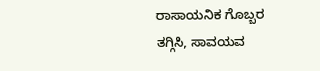ರಾಸಾಯನಿಕ ಗೊಬ್ಬರ ತಗ್ಗಿಸಿ, ಸಾವಯವ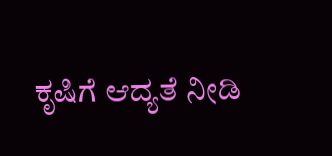ಕೃಷಿಗೆ ಆದ್ಯತೆ ನೀಡಿ